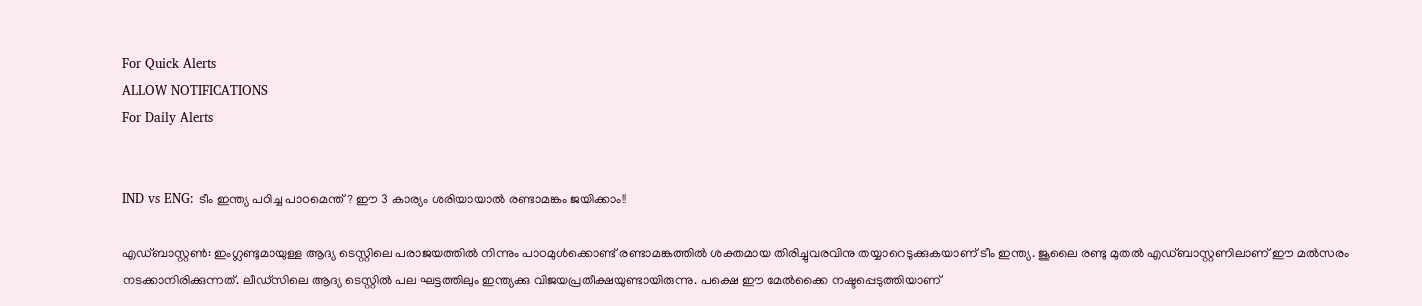For Quick Alerts
ALLOW NOTIFICATIONS
For Daily Alerts


IND vs ENG: ടീം ഇന്ത്യ പഠിച്ച പാഠമെന്ത്? ഈ 3 കാര്യം ശരിയായാല്‍ രണ്ടാമങ്കം ജയിക്കാം!!

എഡ്ബാസ്റ്റണ്‍: ഇംഗ്ലണ്ടുമായുള്ള ആദ്യ ടെസ്റ്റിലെ പരാജയത്തില്‍ നിന്നും പാഠമുള്‍ക്കൊണ്ട് രണ്ടാമങ്കത്തില്‍ ശക്തമായ തിരിച്ചുവരവിനു തയ്യാറെടുക്കുകയാണ് ടീം ഇന്ത്യ. ജൂലൈ രണ്ടു മുതല്‍ എഡ്ബാസ്റ്റണിലാണ് ഈ മല്‍സരം നടക്കാനിരിക്കുന്നത്. ലീഡ്‌സിലെ ആദ്യ ടെസ്റ്റില്‍ പല ഘട്ടത്തിലും ഇന്ത്യക്കു വിജയപ്രതീക്ഷയുണ്ടായിരുന്നു. പക്ഷെ ഈ മേല്‍ക്കൈ നഷ്ടപ്പെടുത്തിയാണ്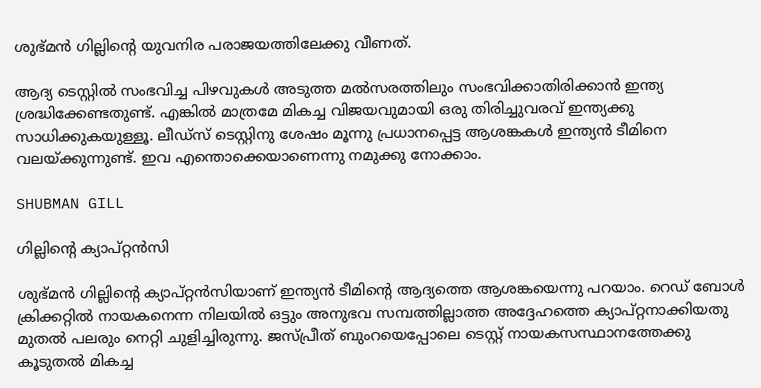ശുഭ്മന്‍ ഗില്ലിന്റെ യുവനിര പരാജയത്തിലേക്കു വീണത്.

ആദ്യ ടെസ്റ്റില്‍ സംഭവിച്ച പിഴവുകള്‍ അടുത്ത മല്‍സരത്തിലും സംഭവിക്കാതിരിക്കാന്‍ ഇന്ത്യ ശ്രദ്ധിക്കേണ്ടതുണ്ട്. എങ്കില്‍ മാത്രമേ മികച്ച വിജയവുമായി ഒരു തിരിച്ചുവരവ് ഇന്ത്യക്കു സാധിക്കുകയുള്ളൂ. ലീഡ്‌സ് ടെസ്റ്റിനു ശേഷം മൂന്നു പ്രധാനപ്പെട്ട ആശങ്കകള്‍ ഇന്ത്യന്‍ ടീമിനെ വലയ്ക്കുന്നുണ്ട്. ഇവ എന്തൊക്കെയാണെന്നു നമുക്കു നോക്കാം.

SHUBMAN GILL

ഗില്ലിന്റെ ക്യാപ്റ്റന്‍സി

ശുഭ്മന്‍ ഗില്ലിന്റെ ക്യാപ്റ്റന്‍സിയാണ് ഇന്ത്യന്‍ ടീമിന്റെ ആദ്യത്തെ ആശങ്കയെന്നു പറയാം. റെഡ് ബോള്‍ ക്രിക്കറ്റില്‍ നായകനെന്ന നിലയില്‍ ഒട്ടും അനുഭവ സമ്പത്തില്ലാത്ത അദ്ദേഹത്തെ ക്യാപ്റ്റനാക്കിയതു മുതല്‍ പലരും നെറ്റി ചുളിച്ചിരുന്നു. ജസ്പ്രീത് ബുംറയെപ്പോലെ ടെസ്റ്റ് നായകസസ്ഥാനത്തേക്കു കൂടുതല്‍ മികച്ച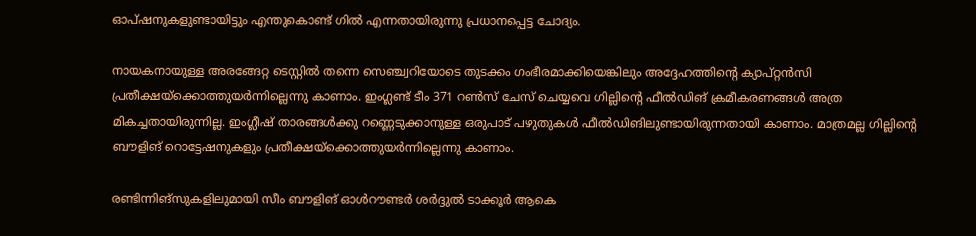ഓപ്ഷനുകളുണ്ടായിട്ടും എന്തുകൊണ്ട് ഗില്‍ എന്നതായിരുന്നു പ്രധാനപ്പെട്ട ചോദ്യം.

നായകനായുള്ള അരങ്ങേറ്റ ടെസ്റ്റില്‍ തന്നെ സെഞ്ച്വറിയോടെ തുടക്കം ഗംഭീരമാക്കിയെങ്കിലും അദ്ദേഹത്തിന്റെ ക്യാപ്റ്റന്‍സി പ്രതീക്ഷയ്‌ക്കൊത്തുയര്‍ന്നില്ലെന്നു കാണാം. ഇംഗ്ലണ്ട് ടീം 371 റണ്‍സ് ചേസ് ചെയ്യവെ ഗില്ലിന്റെ ഫീല്‍ഡിങ് ക്രമീകരണങ്ങള്‍ അത്ര മികച്ചതായിരുന്നില്ല. ഇംഗ്ലീഷ് താരങ്ങള്‍ക്കു റണ്ണെടുക്കാനുള്ള ഒരുപാട് പഴുതുകള്‍ ഫീല്‍ഡിങിലുണ്ടായിരുന്നതായി കാണാം. മാത്രമല്ല ഗില്ലിന്റെ ബൗളിങ് റൊട്ടേഷനുകളും പ്രതീക്ഷയ്‌ക്കൊത്തുയര്‍ന്നില്ലെന്നു കാണാം.

രണ്ടിന്നിങ്‌സുകളിലുമായി സീം ബൗളിങ് ഓള്‍റൗണ്ടര്‍ ശര്‍ദ്ദുല്‍ ടാക്കൂര്‍ ആകെ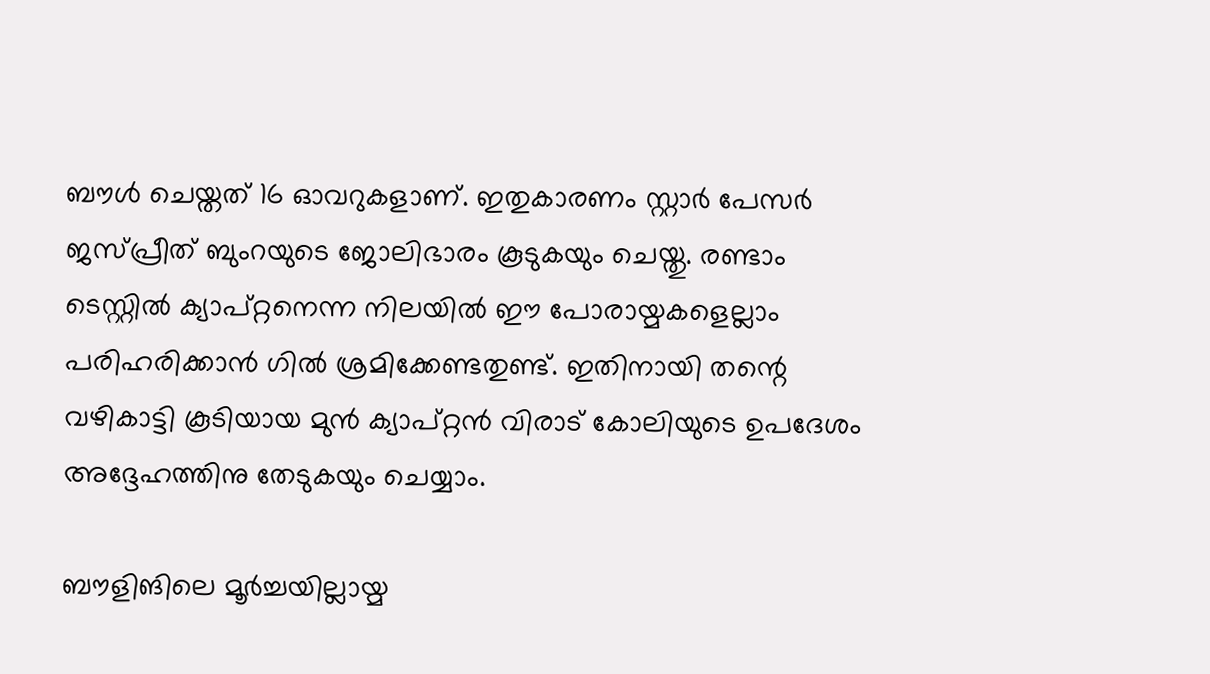ബൗള്‍ ചെയ്തത് 16 ഓവറുകളാണ്. ഇതുകാരണം സ്റ്റാര്‍ പേസര്‍ ജസ്പ്രീത് ബുംറയുടെ ജോലിഭാരം കൂടുകയും ചെയ്തു. രണ്ടാം ടെസ്റ്റില്‍ ക്യാപ്റ്റനെന്ന നിലയില്‍ ഈ പോരായ്മകളെല്ലാം പരിഹരിക്കാന്‍ ഗില്‍ ശ്രമിക്കേണ്ടതുണ്ട്. ഇതിനായി തന്റെ വഴികാട്ടി കൂടിയായ മുന്‍ ക്യാപ്റ്റന്‍ വിരാട് കോലിയുടെ ഉപദേശം അദ്ദേഹത്തിനു തേടുകയും ചെയ്യാം.

ബൗളിങിലെ മൂര്‍ച്ചയില്ലായ്മ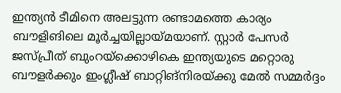ഇന്ത്യന്‍ ടീമിനെ അലട്ടുന്ന രണ്ടാമത്തെ കാര്യം ബൗളിങിലെ മൂര്‍ച്ചയില്ലായ്മയാണ്. സ്റ്റാര്‍ പേസര്‍ ജസ്പ്രീത് ബുംറയ്‌ക്കൊഴികെ ഇന്ത്യയുടെ മറ്റൊരു ബൗളര്‍ക്കും ഇംഗ്ലീഷ് ബാറ്റിങ്‌നിരയ്ക്കു മേല്‍ സമ്മര്‍ദ്ദം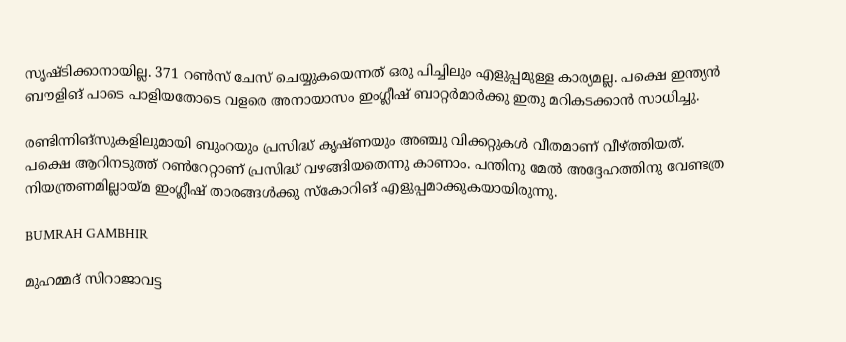സൃഷ്ടിക്കാനായില്ല. 371 റണ്‍സ് ചേസ് ചെയ്യുകയെന്നത് ഒരു പിച്ചിലും എളുപ്പമുള്ള കാര്യമല്ല. പക്ഷെ ഇന്ത്യന്‍ ബൗളിങ് പാടെ പാളിയതോടെ വളരെ അനായാസം ഇംഗ്ലീഷ് ബാറ്റര്‍മാര്‍ക്കു ഇതു മറികടക്കാന്‍ സാധിച്ചു.

രണ്ടിന്നിങ്‌സുകളിലുമായി ബുംറയും പ്രസിദ്ധ് കൃഷ്ണയും അഞ്ചു വിക്കറ്റുകള്‍ വീതമാണ് വീഴ്ത്തിയത്. പക്ഷെ ആറിനടുത്ത് റണ്‍റേറ്റാണ് പ്രസിദ്ധ് വഴങ്ങിയതെന്നു കാണാം. പന്തിനു മേല്‍ അദ്ദേഹത്തിനു വേണ്ടത്ര നിയന്ത്രണമില്ലായ്മ ഇംഗ്ലീഷ് താരങ്ങള്‍ക്കു സ്‌കോറിങ് എളുപ്പമാക്കുകയായിരുന്നു.

BUMRAH GAMBHIR

മുഹമ്മദ് സിറാജാവട്ട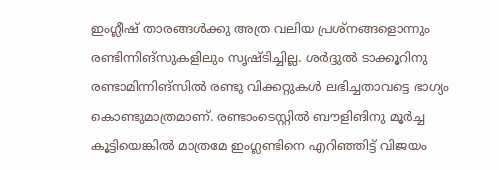ഇംഗ്ലീഷ് താരങ്ങള്‍ക്കു അത്ര വലിയ പ്രശ്‌നങ്ങളൊന്നും രണ്ടിന്നിങ്‌സുകളിലും സൃഷ്ടിച്ചില്ല. ശര്‍ദ്ദുല്‍ ടാക്കൂറിനു രണ്ടാമിന്നിങ്‌സില്‍ രണ്ടു വിക്കറ്റുകള്‍ ലഭിച്ചതാവട്ടെ ഭാഗ്യം കൊണ്ടുമാത്രമാണ്. രണ്ടാംടെസ്റ്റില്‍ ബൗളിങിനു മൂര്‍ച്ച കൂട്ടിയെങ്കില്‍ മാത്രമേ ഇംഗ്ലണ്ടിനെ എറിഞ്ഞിട്ട് വിജയം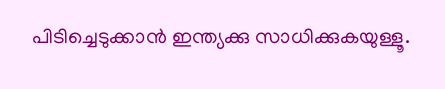പിടിച്ചെടുക്കാന്‍ ഇന്ത്യക്കു സാധിക്കുകയുള്ളൂ.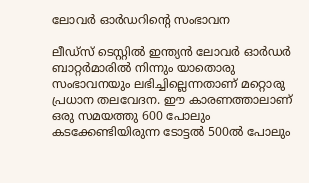ലോവര്‍ ഓര്‍ഡറിന്റെ സംഭാവന

ലീഡ്‌സ് ടെസ്റ്റില്‍ ഇന്ത്യന്‍ ലോവര്‍ ഓര്‍ഡര്‍ ബാറ്റര്‍മാരില്‍ നിന്നും യാതൊരു സംഭാവനയും ലഭിച്ചില്ലെന്നതാണ് മറ്റൊരു പ്രധാന തലവേദന. ഈ കാരണത്താലാണ് ഒരു സമയത്തു 600 പോലും കടക്കേണ്ടിയിരുന്ന ടോട്ടല്‍ 500ല്‍ പോലും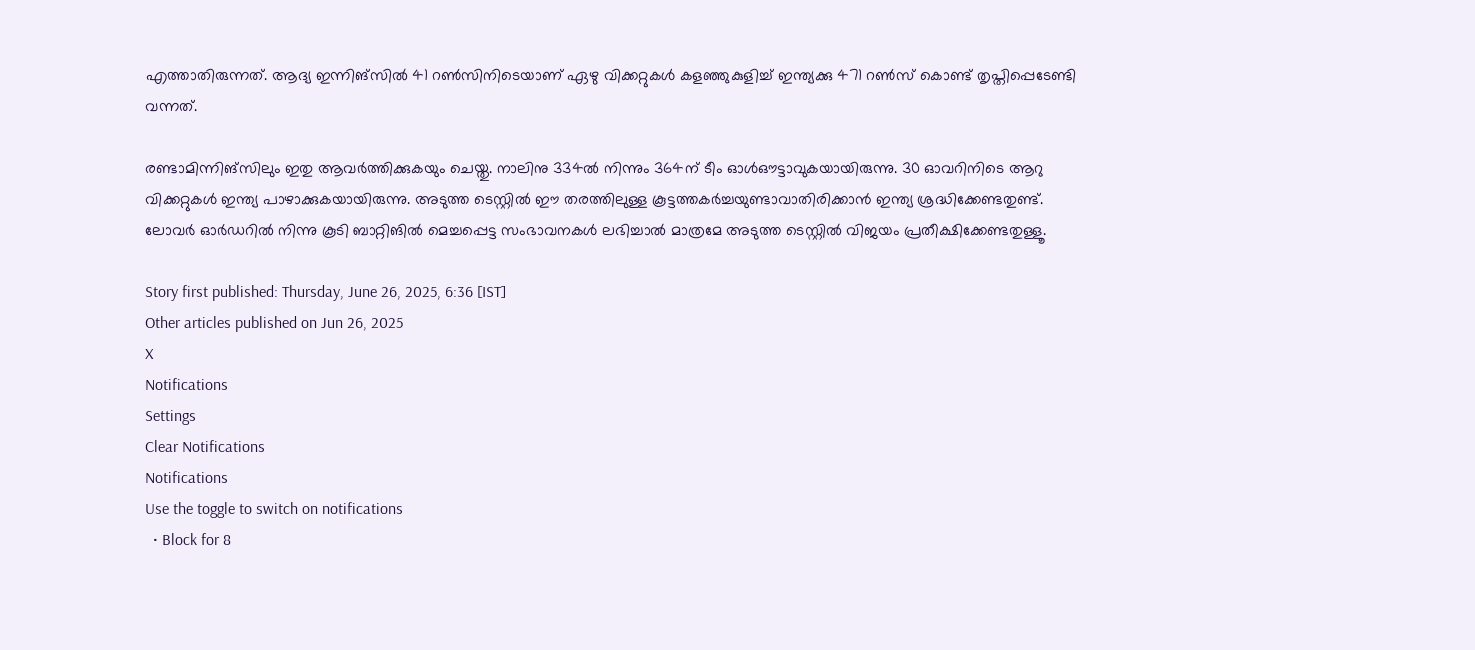എത്താതിരുന്നത്. ആദ്യ ഇന്നിങ്‌സില്‍ 41 റണ്‍സിനിടെയാണ് ഏഴു വിക്കറ്റുകള്‍ കളഞ്ഞുകുളിച്ച് ഇന്ത്യക്കു 471 റണ്‍സ് കൊണ്ട് തൃപ്തിപ്പെടേണ്ടി വന്നത്.

രണ്ടാമിന്നിങ്‌സിലും ഇതു ആവര്‍ത്തിക്കുകയും ചെയ്തു. നാലിനു 334ല്‍ നിന്നും 364ന് ടീം ഓള്‍ഔട്ടാവുകയായിരുന്നു. 30 ഓവറിനിടെ ആറു വിക്കറ്റുകള്‍ ഇന്ത്യ പാഴാക്കുകയായിരുന്നു. അടുത്ത ടെസ്റ്റില്‍ ഈ തരത്തിലുള്ള കൂട്ടത്തകര്‍ച്ചയുണ്ടാവാതിരിക്കാന്‍ ഇന്ത്യ ശ്രദ്ധിക്കേണ്ടതുണ്ട്. ലോവര്‍ ഓര്‍ഡറില്‍ നിന്നു കൂടി ബാറ്റിങില്‍ മെച്ചപ്പെട്ട സംഭാവനകള്‍ ലഭിച്ചാല്‍ മാത്രമേ അടുത്ത ടെസ്റ്റില്‍ വിജയം പ്രതീക്ഷിക്കേണ്ടതുള്ളൂ.

Story first published: Thursday, June 26, 2025, 6:36 [IST]
Other articles published on Jun 26, 2025
X
Notifications
Settings
Clear Notifications
Notifications
Use the toggle to switch on notifications
  • Block for 8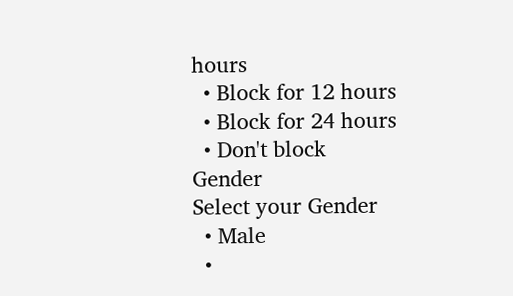hours
  • Block for 12 hours
  • Block for 24 hours
  • Don't block
Gender
Select your Gender
  • Male
  •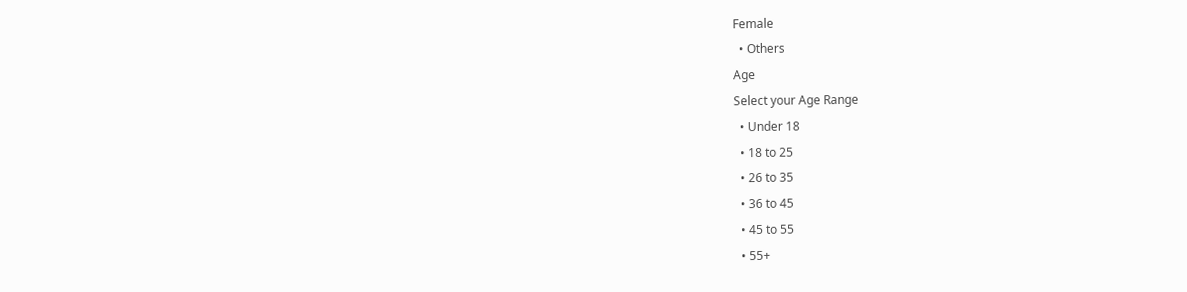Female
  • Others
Age
Select your Age Range
  • Under 18
  • 18 to 25
  • 26 to 35
  • 36 to 45
  • 45 to 55
  • 55+